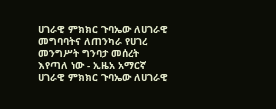ሀገራዊ ምክክር ጉባኤው ለሀገራዊ መግባባትና ለጠንካራ የሀገረ መንግሥት ግንባታ መሰረት እየጣለ ነው - ኢዜአ አማርኛ
ሀገራዊ ምክክር ጉባኤው ለሀገራዊ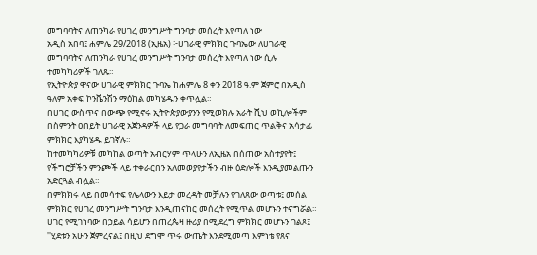መግባባትና ለጠንካራ የሀገረ መንግሥት ግንባታ መሰረት እየጣለ ነው
አዲስ አበባ፤ ሐምሌ 29/2018 (ኢዜአ) ፦ሀገራዊ ምክክር ጉባኤው ለሀገራዊ መግባባትና ለጠንካራ የሀገረ መንግሥት ግንባታ መሰረት እየጣለ ነው ሲሉ ተመካካሪዎች ገለጹ።
የኢትዮጵያ ዋናው ሀገራዊ ምክክር ጉባኤ ከሐምሌ 8 ቀን 2018 ዓ.ም ጀምሮ በአዲስ ዓለም አቀፍ ኮንቬንሽን ማዕከል መካሄዱን ቀጥሏል።
በሀገር ውስጥና በውጭ የሚኖሩ ኢትዮጵያውያንን የሚወክሉ አራት ሺህ ወኪሎችም በስምንት ዐበይት ሀገራዊ አጀንዳዎች ላይ የጋራ መግባባት ለመፍጠር ጥልቅና አሳታፊ ምክክር እያካሄዱ ይገኛሉ።
ከተመካካሪዎቹ መካከል ወጣት አብርሃም ጥላሁን ለኢዜአ በሰጠው አስተያየት፤ የችግሮቻችን ምንጮች ላይ ተቀራርበን አለመወያየታችን ብዙ ዕድሎች እንዲያመልጡን አድርጓል ብሏል።
በምክክሩ ላይ በመሳተፍ የሌላውን እይታ መረዳት መቻሉን የገለጸው ወጣቱ፤ መሰል ምክክር የሀገረ መንግሥት ግንባታ እንዲጠናከር መሰረት የሚጥል መሆኑን ተናግሯል።
ሀገር የሚገነባው በኃይል ሳይሆን በጠረጴዛ ዙሪያ በሚደረግ ምክክር መሆኑን ገልጾ፤ ''ሂደቱን አሁን ጀምረናል፤ በዚህ ደግሞ ጥሩ ውጤት እንደሚመጣ እምነቴ የጸና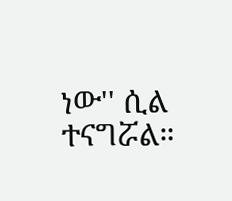ነው'' ሲል ተናግሯል።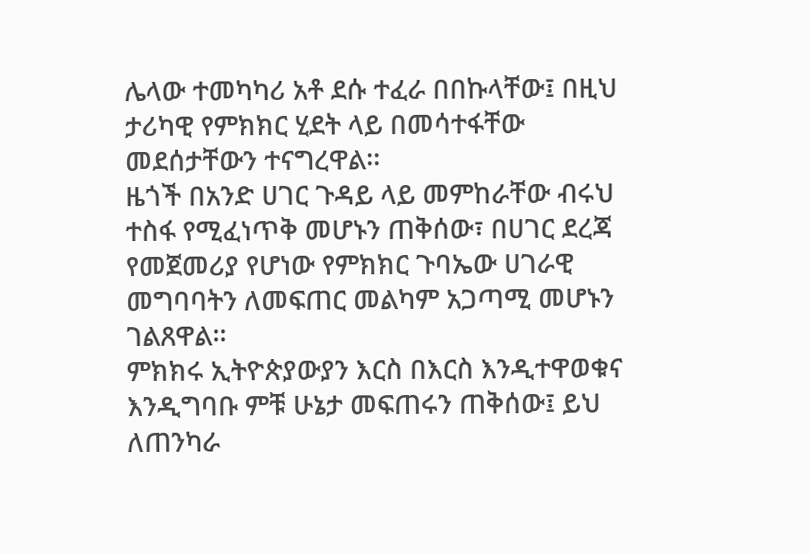ሌላው ተመካካሪ አቶ ደሱ ተፈራ በበኩላቸው፤ በዚህ ታሪካዊ የምክክር ሂደት ላይ በመሳተፋቸው መደሰታቸውን ተናግረዋል፡፡
ዜጎች በአንድ ሀገር ጉዳይ ላይ መምከራቸው ብሩህ ተስፋ የሚፈነጥቅ መሆኑን ጠቅሰው፣ በሀገር ደረጃ የመጀመሪያ የሆነው የምክክር ጉባኤው ሀገራዊ መግባባትን ለመፍጠር መልካም አጋጣሚ መሆኑን ገልጸዋል፡፡
ምክክሩ ኢትዮጵያውያን እርስ በእርስ እንዲተዋወቁና እንዲግባቡ ምቹ ሁኔታ መፍጠሩን ጠቅሰው፤ ይህ ለጠንካራ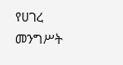የሀገረ መንግሥት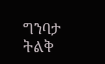ግንባታ ትልቅ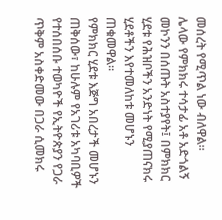መሰረት የሚጥል ነው ብለዋል።
ሌላው የምክክሩ ተሳታፊ አቶ አድጎልኝ መኮንን በሰጡት አስተያየት፤ በምክክር ሂደቱ የሕዝቦችን አንድነት የሚያጠናክሩ ሂደቶችን እየተመለከቱ መሆኑን ጠቁመዋል።
የምክክር ሂደቱ እጅግ አበረታች መሆኑን ጠቅሰው፣ ከሁሉም የአገሪቱ አካባቢዎች የተሰበሰቡ ተወካዮች የኢትዮጵያን የጋራ ጥቅም አስቀድመው በጋራ ሲመክሩ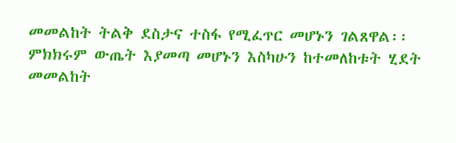መመልከት ትልቅ ደስታና ተስፋ የሚፈጥር መሆኑን ገልጸዋል፡፡
ምክክሩም ውጤት እያመጣ መሆኑን እስካሁን ከተመለከቱት ሂደት መመልከት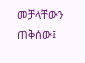መቻላቸውን ጠቅሰው፤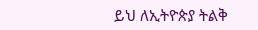ይህ ለኢትዮጵያ ትልቅ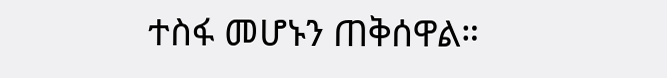ተስፋ መሆኑን ጠቅሰዋል።